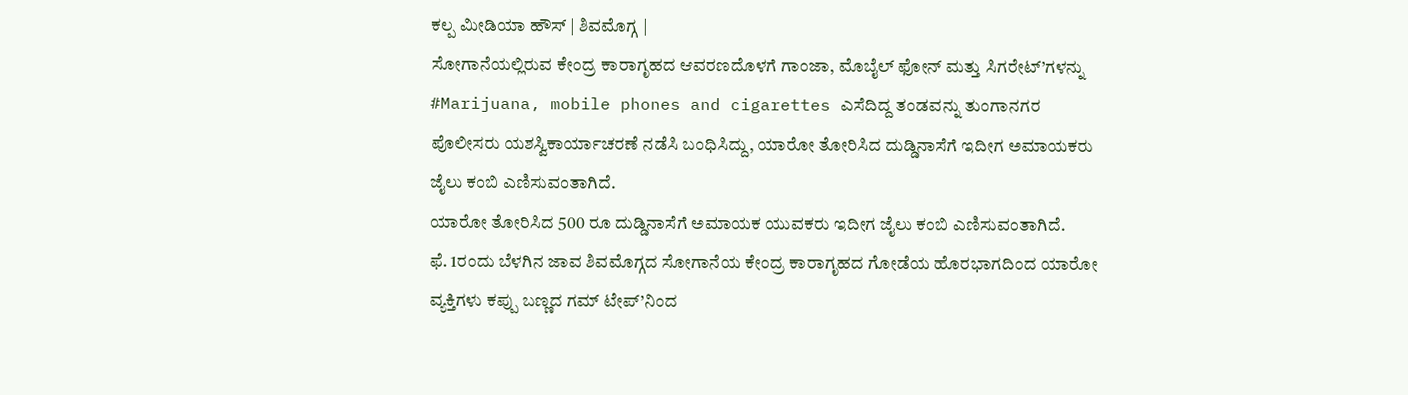ಕಲ್ಪ ಮೀಡಿಯಾ ಹೌಸ್ | ಶಿವಮೊಗ್ಗ |
ಸೋಗಾನೆಯಲ್ಲಿರುವ ಕೇಂದ್ರ ಕಾರಾಗೃಹದ ಆವರಣದೊಳಗೆ ಗಾಂಜಾ, ಮೊಬೈಲ್ ಫೋನ್ ಮತ್ತು ಸಿಗರೇಟ್’ಗಳನ್ನು #Marijuana, mobile phones and cigarettes ಎಸೆದಿದ್ದ ತಂಡವನ್ನು ತುಂಗಾನಗರ ಪೊಲೀಸರು ಯಶಸ್ವಿಕಾರ್ಯಾಚರಣೆ ನಡೆಸಿ ಬಂಧಿಸಿದ್ದು, ಯಾರೋ ತೋರಿಸಿದ ದುಡ್ಡಿನಾಸೆಗೆ ಇದೀಗ ಅಮಾಯಕರು ಜೈಲು ಕಂಬಿ ಎಣಿಸುವಂತಾಗಿದೆ.
ಯಾರೋ ತೋರಿಸಿದ 500 ರೂ ದುಡ್ಡಿನಾಸೆಗೆ ಅಮಾಯಕ ಯುವಕರು ಇದೀಗ ಜೈಲು ಕಂಬಿ ಎಣಿಸುವಂತಾಗಿದೆ.
ಫೆ. 1ರಂದು ಬೆಳಗಿನ ಜಾವ ಶಿವಮೊಗ್ಗದ ಸೋಗಾನೆಯ ಕೇಂದ್ರ ಕಾರಾಗೃಹದ ಗೋಡೆಯ ಹೊರಭಾಗದಿಂದ ಯಾರೋ ವ್ಯಕ್ತಿಗಳು ಕಪ್ಪು ಬಣ್ಣದ ಗಮ್ ಟೇಪ್’ನಿಂದ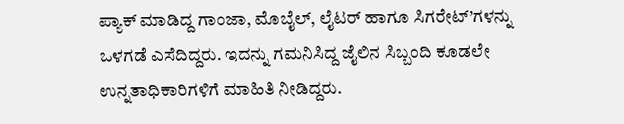ಪ್ಯಾಕ್ ಮಾಡಿದ್ದ ಗಾಂಜಾ, ಮೊಬೈಲ್, ಲೈಟರ್ ಹಾಗೂ ಸಿಗರೇಟ್’ಗಳನ್ನು ಒಳಗಡೆ ಎಸೆದಿದ್ದರು. ಇದನ್ನು ಗಮನಿಸಿದ್ದ ಜೈಲಿನ ಸಿಬ್ಬಂದಿ ಕೂಡಲೇ ಉನ್ನತಾಧಿಕಾರಿಗಳಿಗೆ ಮಾಹಿತಿ ನೀಡಿದ್ದರು.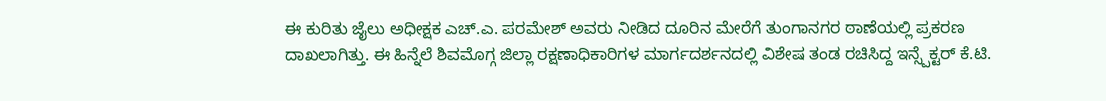ಈ ಕುರಿತು ಜೈಲು ಅಧೀಕ್ಷಕ ಎಚ್.ಎ. ಪರಮೇಶ್ ಅವರು ನೀಡಿದ ದೂರಿನ ಮೇರೆಗೆ ತುಂಗಾನಗರ ಠಾಣೆಯಲ್ಲಿ ಪ್ರಕರಣ ದಾಖಲಾಗಿತ್ತು. ಈ ಹಿನ್ನೆಲೆ ಶಿವಮೊಗ್ಗ ಜಿಲ್ಲಾ ರಕ್ಷಣಾಧಿಕಾರಿಗಳ ಮಾರ್ಗದರ್ಶನದಲ್ಲಿ ವಿಶೇಷ ತಂಡ ರಚಿಸಿದ್ದ ಇನ್ಸ್ಪೆಕ್ಟರ್ ಕೆ.ಟಿ.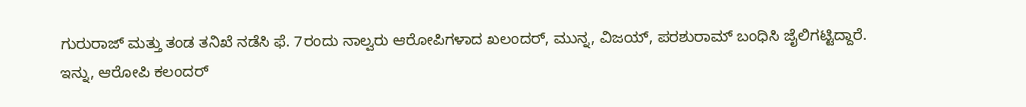ಗುರುರಾಜ್ ಮತ್ತು ತಂಡ ತನಿಖೆ ನಡೆಸಿ ಫೆ. 7ರಂದು ನಾಲ್ವರು ಆರೋಪಿಗಳಾದ ಖಲಂದರ್, ಮುನ್ನ, ವಿಜಯ್, ಪರಶುರಾಮ್ ಬಂಧಿಸಿ ಜೈಲಿಗಟ್ಟಿದ್ದಾರೆ.
ಇನ್ನು, ಆರೋಪಿ ಕಲಂದರ್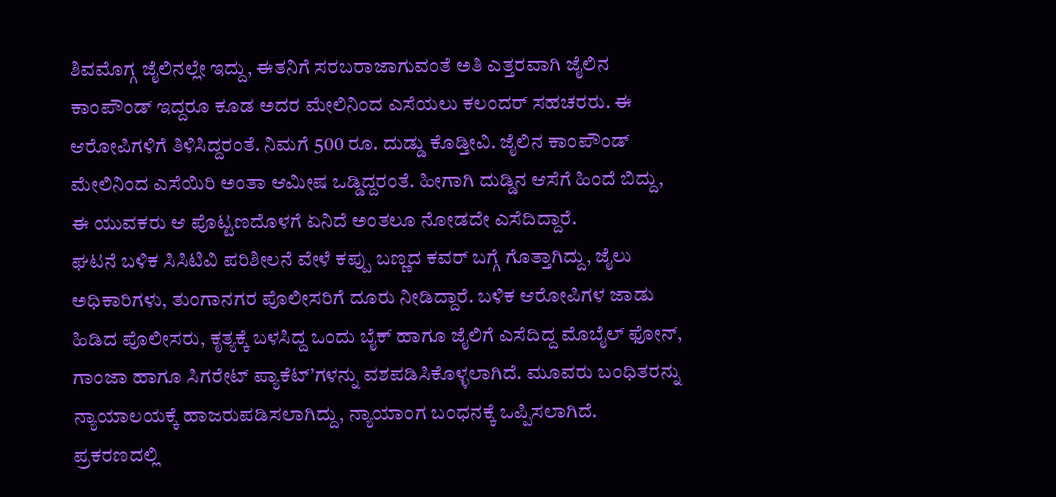ಶಿವಮೊಗ್ಗ ಜೈಲಿನಲ್ಲೇ ಇದ್ದು, ಈತನಿಗೆ ಸರಬರಾಜಾಗುವಂತೆ ಅತಿ ಎತ್ತರವಾಗಿ ಜೈಲಿನ ಕಾಂಪೌಂಡ್ ಇದ್ದರೂ ಕೂಡ ಅದರ ಮೇಲಿನಿಂದ ಎಸೆಯಲು ಕಲಂದರ್ ಸಹಚರರು. ಈ ಆರೋಪಿಗಳಿಗೆ ತಿಳಿಸಿದ್ದರಂತೆ. ನಿಮಗೆ 500 ರೂ. ದುಡ್ಡು ಕೊಡ್ತೀವಿ. ಜೈಲಿನ ಕಾಂಪೌಂಡ್ ಮೇಲಿನಿಂದ ಎಸೆಯಿರಿ ಅಂತಾ ಆಮೀಷ ಒಡ್ಡಿದ್ದರಂತೆ. ಹೀಗಾಗಿ ದುಡ್ಡಿನ ಆಸೆಗೆ ಹಿಂದೆ ಬಿದ್ದು, ಈ ಯುವಕರು ಆ ಪೊಟ್ಟಣದೊಳಗೆ ಏನಿದೆ ಅಂತಲೂ ನೋಡದೇ ಎಸೆದಿದ್ದಾರೆ.
ಘಟನೆ ಬಳಿಕ ಸಿಸಿಟಿವಿ ಪರಿಶೀಲನೆ ವೇಳೆ ಕಪ್ಪು ಬಣ್ಣದ ಕವರ್ ಬಗ್ಗೆ ಗೊತ್ತಾಗಿದ್ದು, ಜೈಲು ಅಧಿಕಾರಿಗಳು, ತುಂಗಾನಗರ ಪೊಲೀಸರಿಗೆ ದೂರು ನೀಡಿದ್ದಾರೆ. ಬಳಿಕ ಆರೋಪಿಗಳ ಜಾಡು ಹಿಡಿದ ಪೊಲೀಸರು, ಕೃತ್ಯಕ್ಕೆ ಬಳಸಿದ್ದ ಒಂದು ಬೈಕ್ ಹಾಗೂ ಜೈಲಿಗೆ ಎಸೆದಿದ್ದ ಮೊಬೈಲ್ ಫೋನ್, ಗಾಂಜಾ ಹಾಗೂ ಸಿಗರೇಟ್ ಪ್ಯಾಕೆಟ್’ಗಳನ್ನು ವಶಪಡಿಸಿಕೊಳ್ಳಲಾಗಿದೆ. ಮೂವರು ಬಂಧಿತರನ್ನು ನ್ಯಾಯಾಲಯಕ್ಕೆ ಹಾಜರುಪಡಿಸಲಾಗಿದ್ದು, ನ್ಯಾಯಾಂಗ ಬಂಧನಕ್ಕೆ ಒಪ್ಪಿಸಲಾಗಿದೆ. ಪ್ರಕರಣದಲ್ಲಿ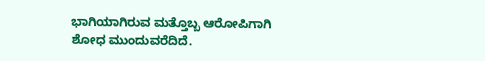ಭಾಗಿಯಾಗಿರುವ ಮತ್ತೊಬ್ಬ ಆರೋಪಿಗಾಗಿ ಶೋಧ ಮುಂದುವರೆದಿದೆ.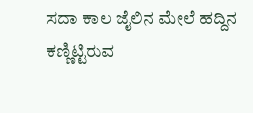ಸದಾ ಕಾಲ ಜೈಲಿನ ಮೇಲೆ ಹದ್ದಿನ ಕಣ್ಣಿಟ್ಟಿರುವ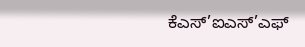ಕೆಎಸ್’ಐಎಸ್’ಎಫ್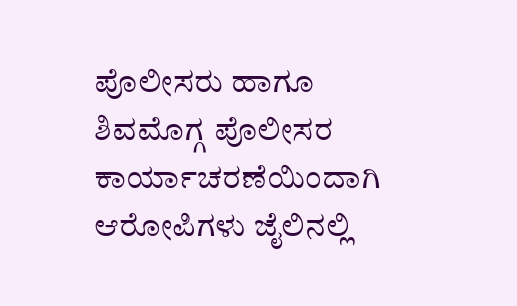ಪೊಲೀಸರು ಹಾಗೂ ಶಿವಮೊಗ್ಗ ಪೊಲೀಸರ ಕಾರ್ಯಾಚರಣೆಯಿಂದಾಗಿ ಆರೋಪಿಗಳು ಜೈಲಿನಲ್ಲಿ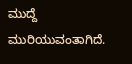ಮುದ್ದೆ ಮುರಿಯುವಂತಾಗಿದೆ.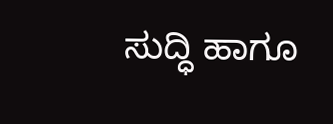ಸುದ್ಧಿ ಹಾಗೂ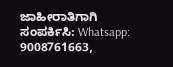ಜಾಹೀರಾತಿಗಾಗಿ ಸಂಪರ್ಕಿಸಿ: Whatsapp: 9008761663,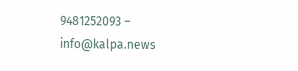9481252093 – info@kalpa.news